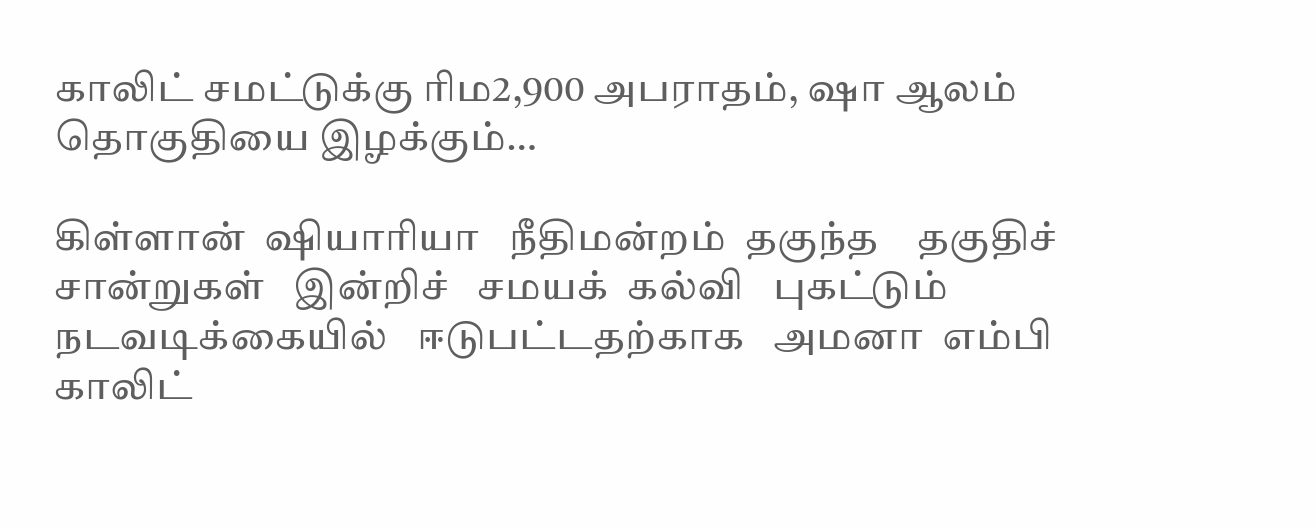காலிட் சமட்டுக்கு ரிம2,900 அபராதம், ஷா ஆலம் தொகுதியை இழக்கும்…

கிள்ளான்  ஷியாரியா   நீதிமன்றம்  தகுந்த    தகுதிச்   சான்றுகள்   இன்றிச்   சமயக்  கல்வி   புகட்டும்   நடவடிக்கையில்   ஈடுபட்டதற்காக   அமனா  எம்பி   காலிட்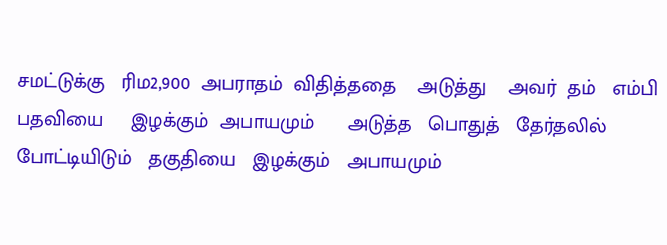சமட்டுக்கு   ரிம2,900  அபராதம்  விதித்ததை    அடுத்து    அவர்  தம்   எம்பி   பதவியை     இழக்கும்  அபாயமும்      அடுத்த   பொதுத்   தேர்தலில்   போட்டியிடும்   தகுதியை   இழக்கும்   அபாயமும்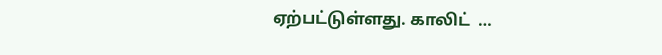ஏற்பட்டுள்ளது. காலிட்  …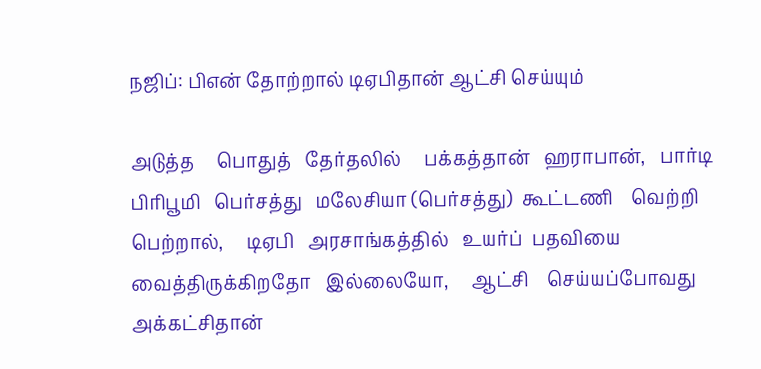நஜிப்: பிஎன் தோற்றால் டிஏபிதான் ஆட்சி செய்யும்

அடுத்த     பொதுத்   தேர்தலில்     பக்கத்தான்   ஹராபான்,   பார்டி   பிரிபூமி   பெர்சத்து   மலேசியா (பெர்சத்து)  கூட்டணி    வெற்றி  பெற்றால்,     டிஏபி   அரசாங்கத்தில்   உயர்ப்  பதவியை   வைத்திருக்கிறதோ   இல்லையோ,     ஆட்சி    செய்யப்போவது   அக்கட்சிதான்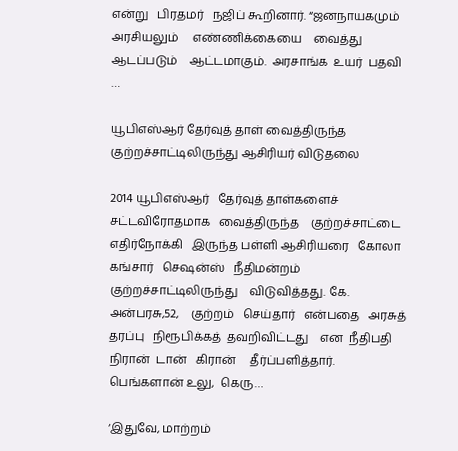என்று   பிரதமர்   நஜிப் கூறினார். “ஜனநாயகமும்    அரசியலும்     எண்ணிக்கையை    வைத்து    ஆடப்படும்    ஆட்டமாகும்.  அரசாங்க  உயர்  பதவி  …

யூபிஎஸ்ஆர் தேர்வுத் தாள் வைத்திருந்த குற்றச்சாட்டிலிருந்து ஆசிரியர் விடுதலை

2014 யூபிஎஸ்ஆர்   தேர்வுத் தாள்களைச்   சட்டவிரோதமாக   வைத்திருந்த    குற்றச்சாட்டை எதிர்நோக்கி   இருந்த பள்ளி ஆசிரியரை   கோலா  கங்சார்   செஷன்ஸ்   நீதிமன்றம்    குற்றச்சாட்டிலிருந்து    விடுவித்தது. கே. அன்பரசு,52,    குற்றம்   செய்தார்   என்பதை   அரசுத்    தரப்பு   நிரூபிக்கத்  தவறிவிட்டது    என  நீதிபதி   நிரான்  டான்   கிரான்     தீர்ப்பளித்தார். பெங்களான் உலு,  கெரு…

‘இதுவே, மாற்றம்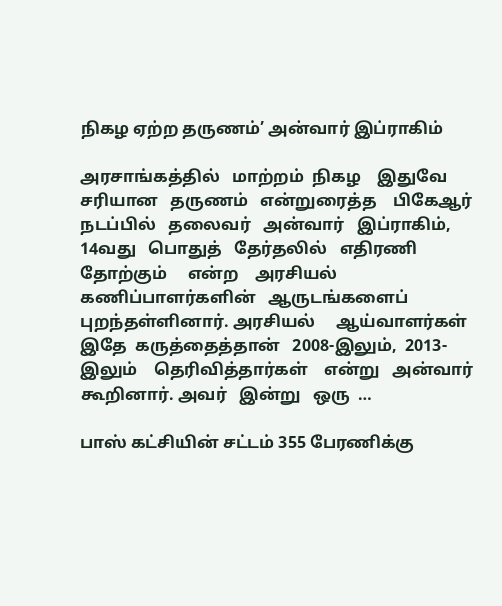நிகழ ஏற்ற தருணம்’ அன்வார் இப்ராகிம்

அரசாங்கத்தில்   மாற்றம்  நிகழ    இதுவே    சரியான   தருணம்   என்றுரைத்த    பிகேஆர்   நடப்பில்   தலைவர்   அன்வார்   இப்ராகிம்,   14வது   பொதுத்   தேர்தலில்   எதிரணி    தோற்கும்     என்ற    அரசியல்   கணிப்பாளர்களின்   ஆருடங்களைப்  புறந்தள்ளினார். அரசியல்     ஆய்வாளர்கள்   இதே  கருத்தைத்தான்   2008-இலும்,  2013-இலும்    தெரிவித்தார்கள்    என்று   அன்வார்  கூறினார். அவர்   இன்று   ஒரு  …

பாஸ் கட்சியின் சட்டம் 355 பேரணிக்கு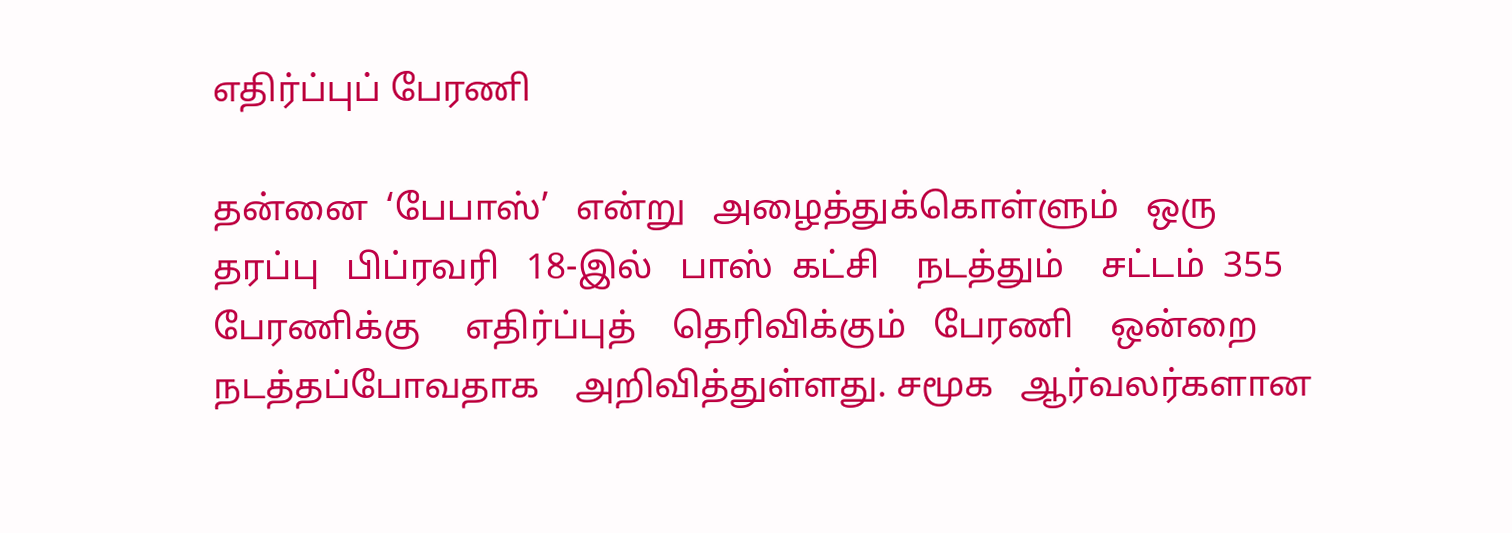எதிர்ப்புப் பேரணி

தன்னை  ‘பேபாஸ்’   என்று   அழைத்துக்கொள்ளும்   ஒரு    தரப்பு   பிப்ரவரி   18-இல்   பாஸ்  கட்சி    நடத்தும்    சட்டம்  355   பேரணிக்கு     எதிர்ப்புத்    தெரிவிக்கும்   பேரணி    ஒன்றை    நடத்தப்போவதாக    அறிவித்துள்ளது. சமூக   ஆர்வலர்களான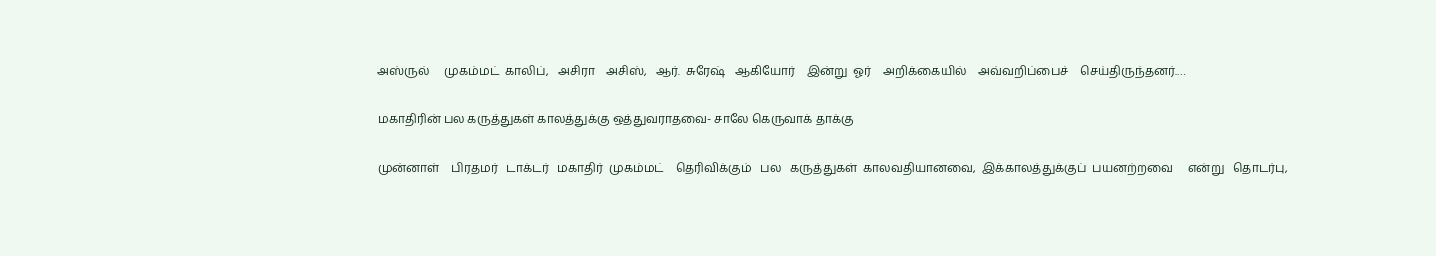அஸ்ருல்     முகம்மட்  காலிப்,   அசிரா    அசிஸ்,   ஆர்.  சுரேஷ்   ஆகியோர்    இன்று  ஓர்    அறிக்கையில்    அவ்வறிப்பைச்    செய்திருந்தனர்.…

மகாதிரின் பல கருத்துகள் காலத்துக்கு ஒத்துவராதவை- சாலே கெருவாக் தாக்கு

முன்னாள்    பிரதமர்   டாக்டர்   மகாதிர்  முகம்மட்    தெரிவிக்கும்   பல   கருத்துகள்  காலவதியானவை,  இக்காலத்துக்குப்  பயனற்றவை     என்று   தொடர்பு,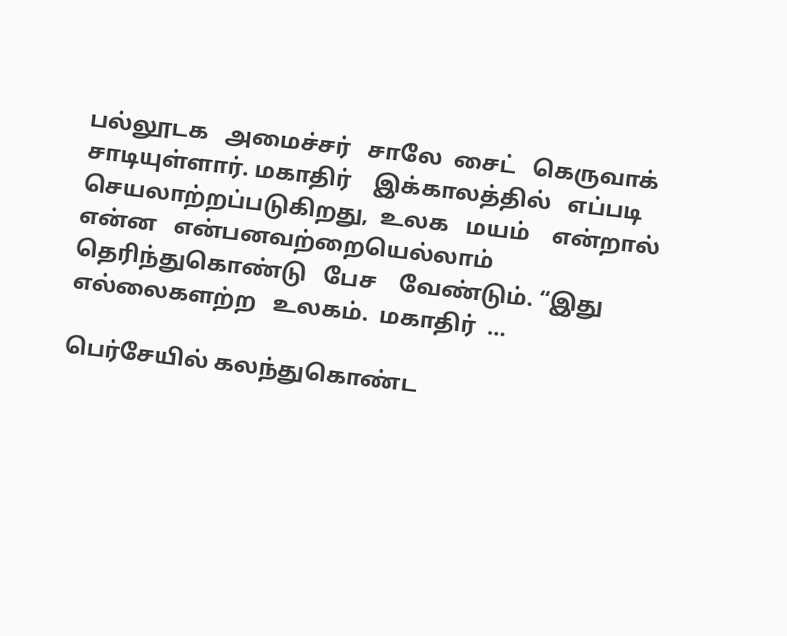பல்லூடக   அமைச்சர்   சாலே  சைட்   கெருவாக்    சாடியுள்ளார். மகாதிர்    இக்காலத்தில்   எப்படி     செயலாற்றப்படுகிறது,  உலக   மயம்    என்றால்   என்ன   என்பனவற்றையெல்லாம்    தெரிந்துகொண்டு   பேச    வேண்டும். “இது  எல்லைகளற்ற   உலகம்.  மகாதிர்  …

பெர்சேயில் கலந்துகொண்ட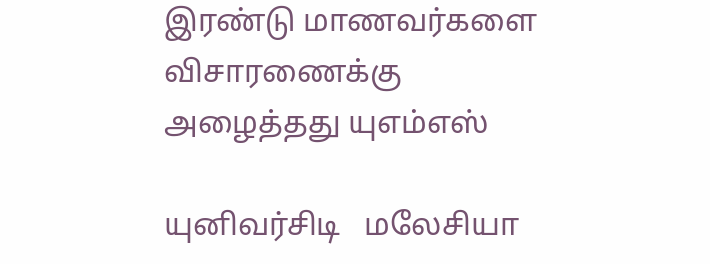இரண்டு மாணவர்களை விசாரணைக்கு அழைத்தது யுஎம்எஸ்

யுனிவர்சிடி   மலேசியா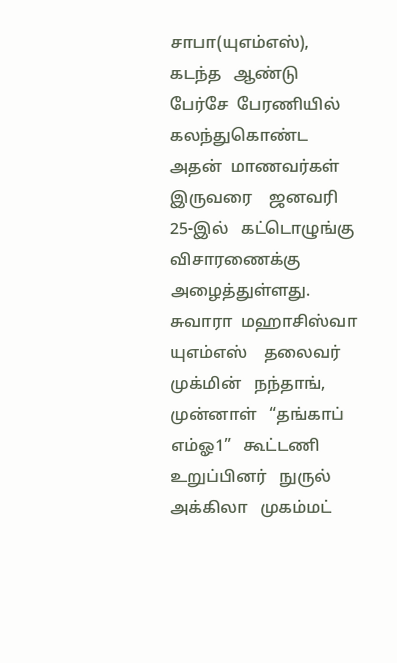சாபா(யுஎம்எஸ்),   கடந்த   ஆண்டு   பேர்சே  பேரணியில்   கலந்துகொண்ட  அதன்  மாணவர்கள்  இருவரை    ஜனவரி  25-இல்   கட்டொழுங்கு   விசாரணைக்கு    அழைத்துள்ளது. சுவாரா  மஹாசிஸ்வா   யுஎம்எஸ்    தலைவர்   முக்மின்   நந்தாங்,   முன்னாள்   “தங்காப்  எம்ஓ1”   கூட்டணி   உறுப்பினர்   நுருல்   அக்கிலா   முகம்மட்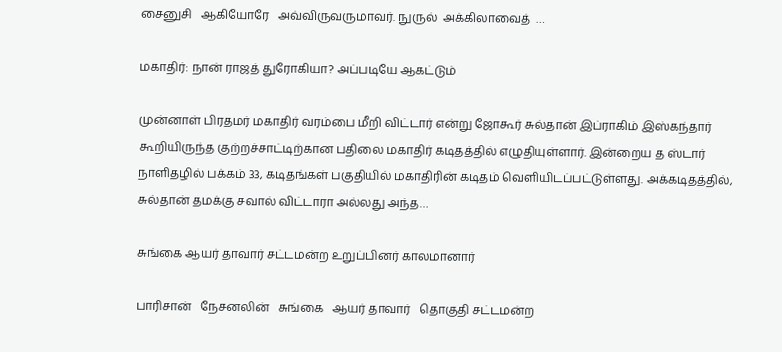சைனுசி   ஆகியோரே   அவ்விருவருமாவர். நுருல்  அக்கிலாவைத்  …

மகாதிர்: நான் ராஜத் துரோகியா? அப்படியே ஆகட்டும்

முன்னாள் பிரதமர் மகாதிர் வரம்பை மீறி விட்டார் என்று ஜோகூர் சுல்தான் இப்ராகிம் இஸ்கந்தார் கூறியிருந்த குற்றச்சாட்டிற்கான பதிலை மகாதிர் கடிதத்தில் எழுதியுள்ளார். இன்றைய த ஸ்டார் நாளிதழில் பக்கம் 33, கடிதங்கள் பகுதியில் மகாதிரின் கடிதம் வெளியிடப்பட்டுள்ளது. அக்கடிதத்தில், சுல்தான் தமக்கு சவால் விட்டாரா அல்லது அந்த…

சுங்கை ஆயர் தாவார் சட்டமன்ற உறுப்பினர் காலமானார்

பாரிசான்   நேசனலின்   சுங்கை   ஆயர் தாவார்   தொகுதி சட்டமன்ற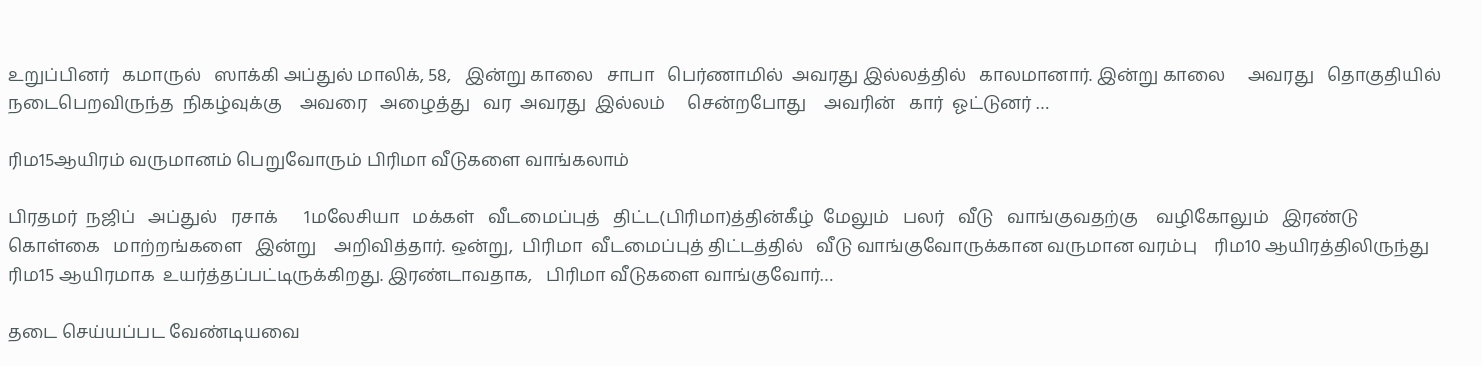உறுப்பினர்   கமாருல்   ஸாக்கி அப்துல் மாலிக், 58,   இன்று காலை   சாபா   பெர்ணாமில்  அவரது இல்லத்தில்   காலமானார். இன்று காலை     அவரது   தொகுதியில்    நடைபெறவிருந்த  நிகழ்வுக்கு    அவரை   அழைத்து   வர  அவரது  இல்லம்     சென்றபோது    அவரின்   கார்  ஓட்டுனர் …

ரிம15ஆயிரம் வருமானம் பெறுவோரும் பிரிமா வீடுகளை வாங்கலாம்

பிரதமர்  நஜிப்   அப்துல்   ரசாக்      1மலேசியா   மக்கள்   வீடமைப்புத்   திட்ட(பிரிமா)த்தின்கீழ்  மேலும்   பலர்   வீடு   வாங்குவதற்கு    வழிகோலும்   இரண்டு   கொள்கை   மாற்றங்களை   இன்று    அறிவித்தார். ஒன்று,  பிரிமா  வீடமைப்புத் திட்டத்தில்   வீடு வாங்குவோருக்கான வருமான வரம்பு    ரிம10 ஆயிரத்திலிருந்து    ரிம15 ஆயிரமாக  உயர்த்தப்பட்டிருக்கிறது. இரண்டாவதாக,   பிரிமா வீடுகளை வாங்குவோர்…

தடை செய்யப்பட வேண்டியவை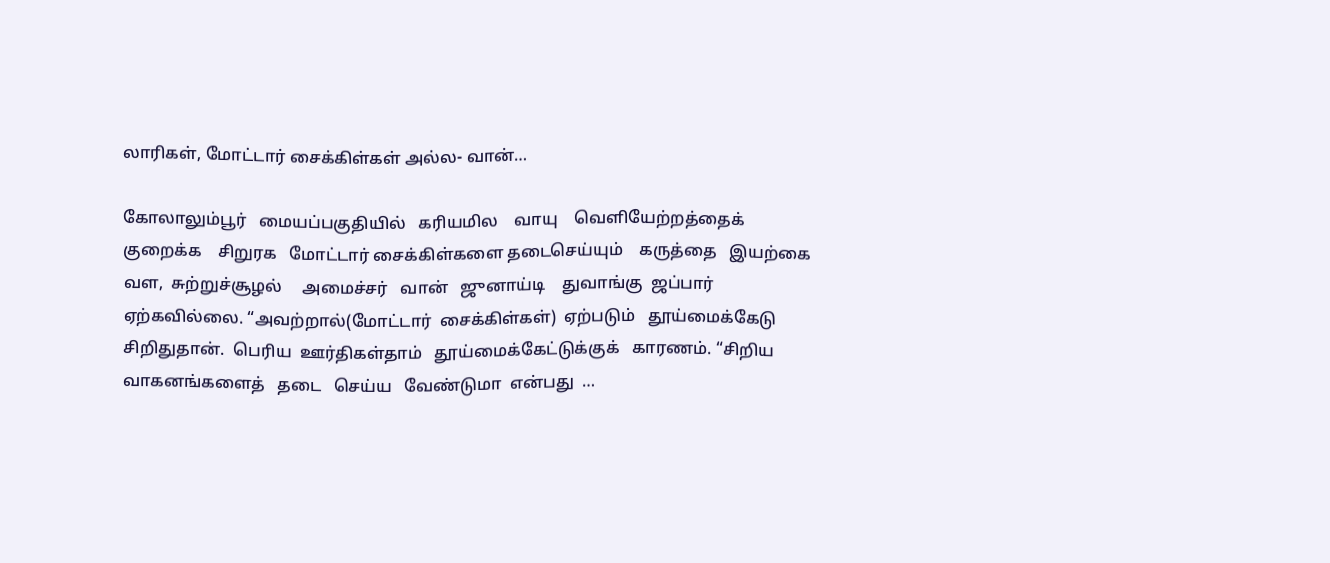லாரிகள், மோட்டார் சைக்கிள்கள் அல்ல- வான்…

கோலாலும்பூர்   மையப்பகுதியில்   கரியமில    வாயு    வெளியேற்றத்தைக்   குறைக்க    சிறுரக   மோட்டார் சைக்கிள்களை தடைசெய்யும்    கருத்தை   இயற்கை  வள,  சுற்றுச்சூழல்     அமைச்சர்   வான்   ஜுனாய்டி    துவாங்கு  ஜப்பார்    ஏற்கவில்லை. “அவற்றால்(மோட்டார்  சைக்கிள்கள்)  ஏற்படும்   தூய்மைக்கேடு   சிறிதுதான்.  பெரிய  ஊர்திகள்தாம்   தூய்மைக்கேட்டுக்குக்   காரணம். “சிறிய  வாகனங்களைத்   தடை   செய்ய   வேண்டுமா  என்பது  …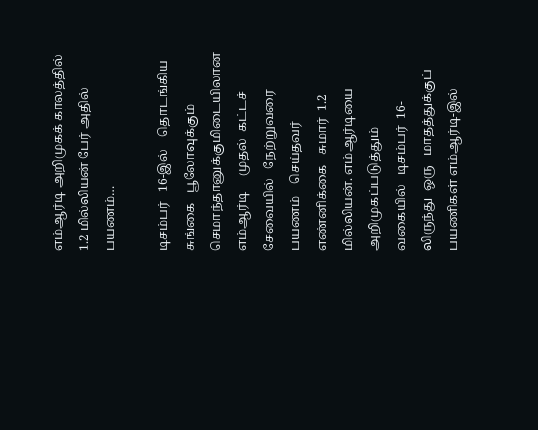எம்ஆர்டி அறிமுகக் காலத்தில் 1.2 மில்லியன் பேர் அதில் பயணம்…

டிசம்பர்   16-இல்    தொடங்கிய   சுங்கை   பூலோவுக்கும்    செமாந்தானுக்குமிடையிலான   எம்ஆர்டி     முதல்  கட்டச்  சேவையில்   நேற்றுவரை   பயணம்    செய்தவர்    எண்னிக்கை   சுமார்  1.2 மில்லியன். எம்ஆர்டியை    அறிமுகப்படுத்தும்   வகையில்   டிசம்பர்  16-லிருந்து  ஒரு   மாதத்துக்குப்   பயணிகள் எம்ஆர்டி-இல்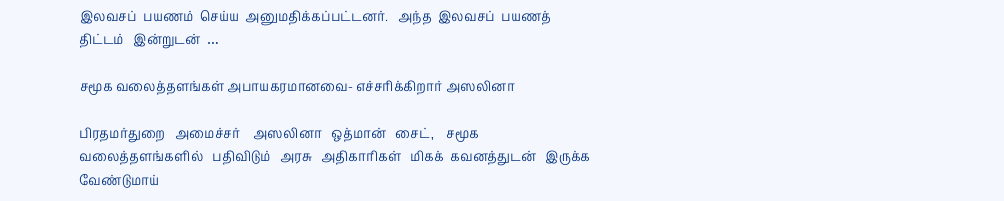இலவசப்  பயணம்  செய்ய  அனுமதிக்கப்பட்டனர்.   அந்த  இலவசப்  பயணத்  திட்டம்   இன்றுடன்  …

சமூக வலைத்தளங்கள் அபாயகரமானவை- எச்சரிக்கிறார் அஸலினா

பிரதமர்துறை   அமைச்சர்    அஸலினா   ஒத்மான்   சைட்,    சமூக  வலைத்தளங்களில்   பதிவிடும்   அரசு   அதிகாரிகள்   மிகக்  கவனத்துடன்   இருக்க   வேண்டுமாய்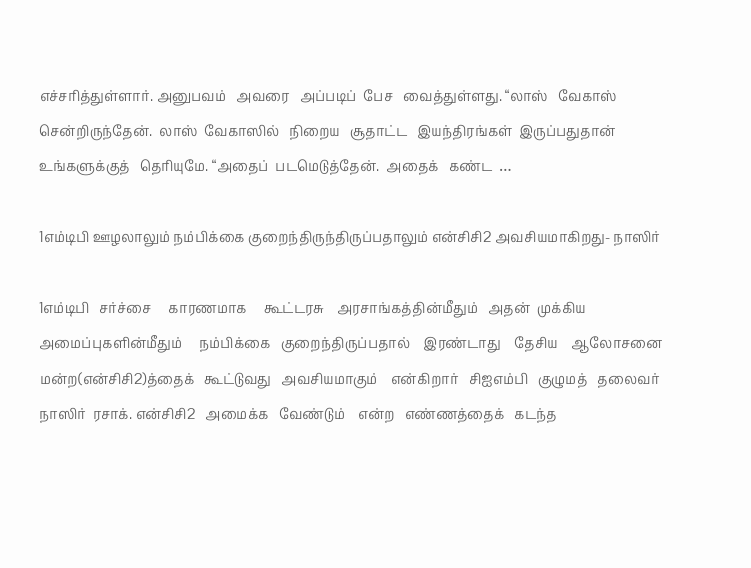எச்சரித்துள்ளார். அனுபவம்   அவரை   அப்படிப்  பேச   வைத்துள்ளது. “லாஸ்   வேகாஸ்   சென்றிருந்தேன்.  லாஸ்  வேகாஸில்   நிறைய   சூதாட்ட   இயந்திரங்கள்  இருப்பதுதான்   உங்களுக்குத்   தெரியுமே. “அதைப்  படமெடுத்தேன்.  அதைக்   கண்ட  …

1எம்டிபி ஊழலாலும் நம்பிக்கை குறைந்திருந்திருப்பதாலும் என்சிசி2 அவசியமாகிறது- நாஸிர்

1எம்டிபி   சர்ச்சை     காரணமாக     கூட்டரசு    அரசாங்கத்தின்மீதும்   அதன்  முக்கிய   அமைப்புகளின்மீதும்     நம்பிக்கை   குறைந்திருப்பதால்    இரண்டாது    தேசிய    ஆலோசனை   மன்ற(என்சிசி2)த்தைக்   கூட்டுவது   அவசியமாகும்    என்கிறார்   சிஐஎம்பி   குழுமத்   தலைவர்    நாஸிர்  ரசாக். என்சிசி2   அமைக்க   வேண்டும்    என்ற   எண்ணத்தைக்   கடந்த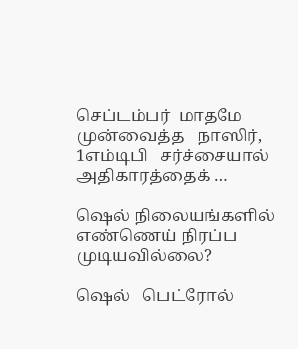செப்டம்பர்  மாதமே   முன்வைத்த   நாஸிர்,   1எம்டிபி   சர்ச்சையால்   அதிகாரத்தைக் …

ஷெல் நிலையங்களில் எண்ணெய் நிரப்ப முடியவில்லை?

ஷெல்   பெட்ரோல்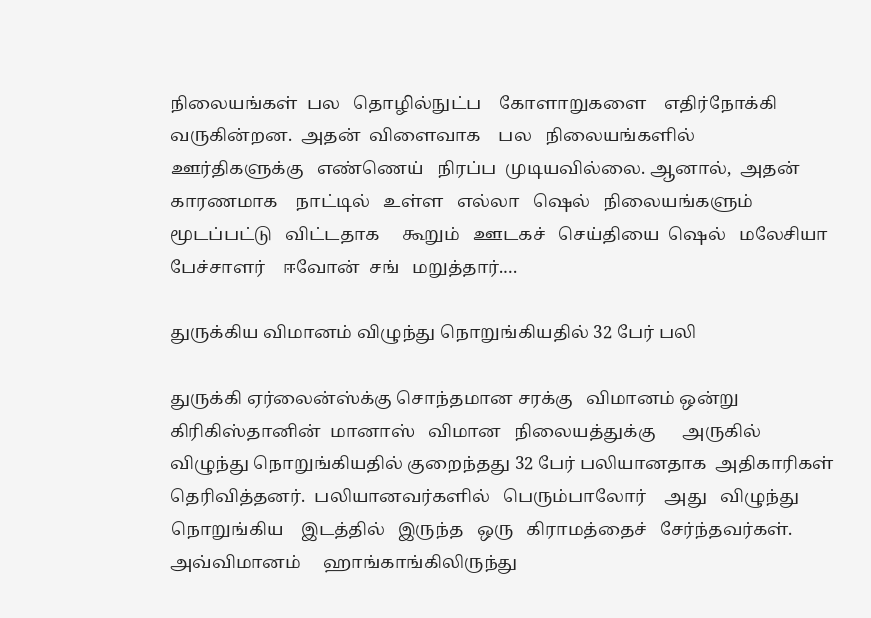நிலையங்கள்  பல   தொழில்நுட்ப    கோளாறுகளை    எதிர்நோக்கி   வருகின்றன.  அதன்  விளைவாக    பல   நிலையங்களில்   ஊர்திகளுக்கு   எண்ணெய்   நிரப்ப  முடியவில்லை. ஆனால்,  அதன்   காரணமாக    நாட்டில்   உள்ள   எல்லா   ஷெல்   நிலையங்களும்   மூடப்பட்டு   விட்டதாக     கூறும்   ஊடகச்   செய்தியை  ஷெல்   மலேசியா    பேச்சாளர்    ஈவோன்  சங்   மறுத்தார்.…

துருக்கிய விமானம் விழுந்து நொறுங்கியதில் 32 பேர் பலி

துருக்கி ஏர்லைன்ஸ்க்கு சொந்தமான சரக்கு   விமானம் ஒன்று   கிரிகிஸ்தானின்  மானாஸ்   விமான   நிலையத்துக்கு      அருகில்     விழுந்து நொறுங்கியதில் குறைந்தது 32 பேர் பலியானதாக  அதிகாரிகள்    தெரிவித்தனர்.  பலியானவர்களில்   பெரும்பாலோர்    அது   விழுந்து  நொறுங்கிய    இடத்தில்   இருந்த   ஒரு   கிராமத்தைச்   சேர்ந்தவர்கள். அவ்விமானம்     ஹாங்காங்கிலிருந்து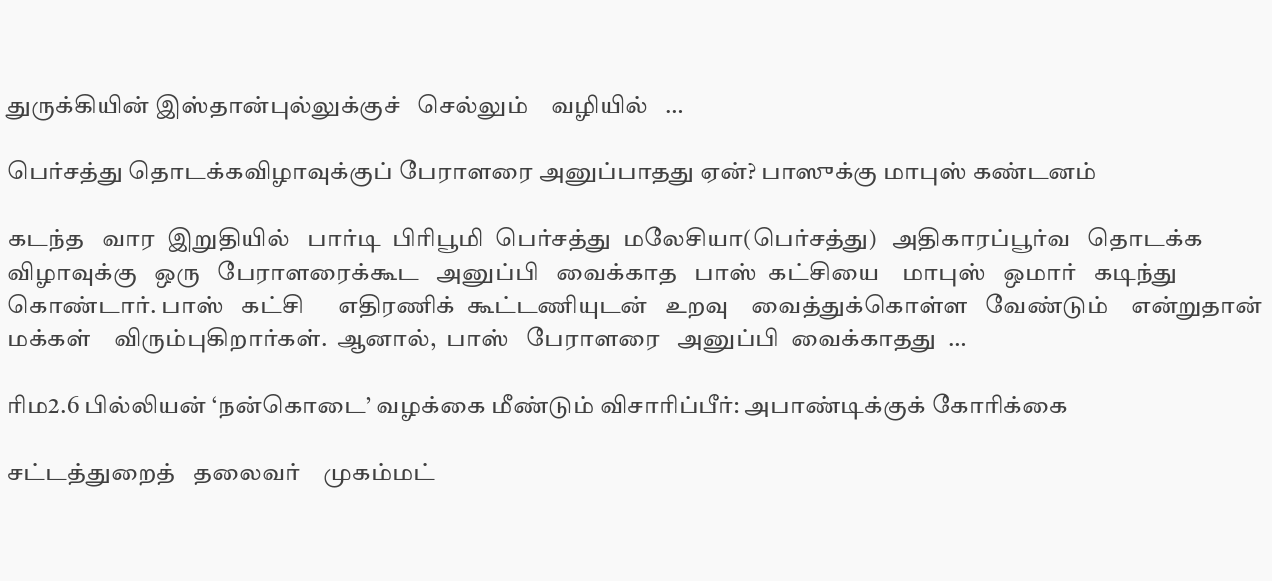துருக்கியின் இஸ்தான்புல்லுக்குச்   செல்லும்    வழியில்   …

பெர்சத்து தொடக்கவிழாவுக்குப் பேராளரை அனுப்பாதது ஏன்? பாஸுக்கு மாபுஸ் கண்டனம்

கடந்த   வார  இறுதியில்   பார்டி  பிரிபூமி  பெர்சத்து  மலேசியா(பெர்சத்து)   அதிகாரப்பூர்வ   தொடக்க  விழாவுக்கு   ஒரு   பேராளரைக்கூட   அனுப்பி   வைக்காத   பாஸ்  கட்சியை    மாபுஸ்   ஒமார்   கடிந்து   கொண்டார். பாஸ்   கட்சி      எதிரணிக்  கூட்டணியுடன்   உறவு    வைத்துக்கொள்ள   வேண்டும்    என்றுதான்  மக்கள்    விரும்புகிறார்கள்.  ஆனால்,  பாஸ்   பேராளரை   அனுப்பி  வைக்காதது  …

ரிம2.6 பில்லியன் ‘நன்கொடை’ வழக்கை மீண்டும் விசாரிப்பீர்: அபாண்டிக்குக் கோரிக்கை

சட்டத்துறைத்   தலைவர்    முகம்மட்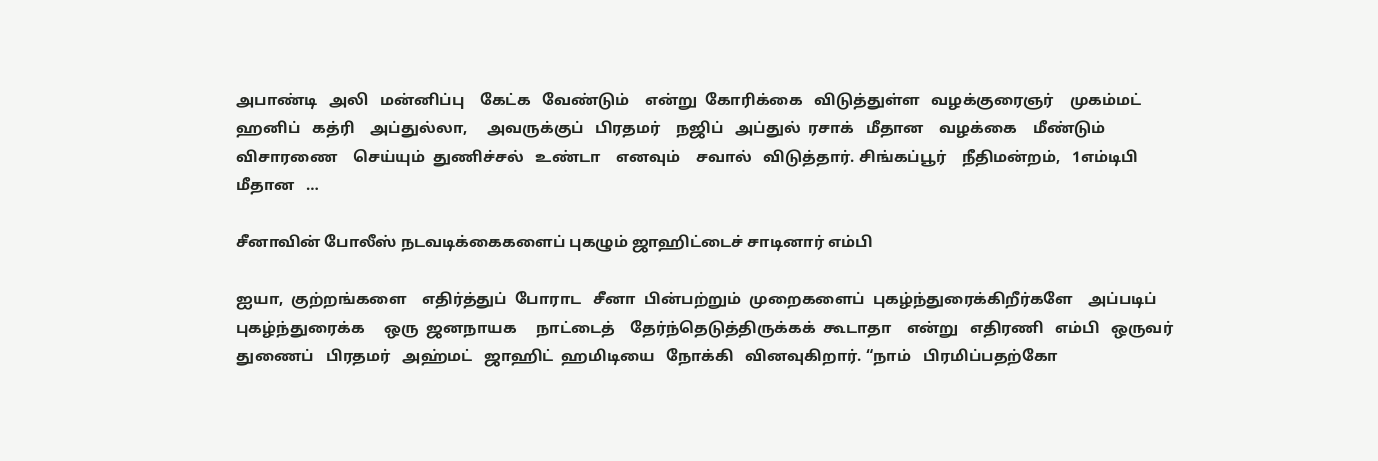அபாண்டி   அலி   மன்னிப்பு    கேட்க   வேண்டும்    என்று  கோரிக்கை   விடுத்துள்ள   வழக்குரைஞர்    முகம்மட்   ஹனிப்   கத்ரி    அப்துல்லா,     அவருக்குப்   பிரதமர்    நஜிப்   அப்துல்  ரசாக்   மீதான    வழக்கை    மீண்டும்   விசாரணை    செய்யும்  துணிச்சல்   உண்டா    எனவும்    சவால்   விடுத்தார். சிங்கப்பூர்    நீதிமன்றம்,   1எம்டிபி மீதான   …

சீனாவின் போலீஸ் நடவடிக்கைகளைப் புகழும் ஜாஹிட்டைச் சாடினார் எம்பி

ஐயா,  குற்றங்களை    எதிர்த்துப்  போராட   சீனா  பின்பற்றும்  முறைகளைப்  புகழ்ந்துரைக்கிறீர்களே    அப்படிப்  புகழ்ந்துரைக்க     ஒரு  ஜனநாயக     நாட்டைத்    தேர்ந்தெடுத்திருக்கக்  கூடாதா    என்று   எதிரணி   எம்பி   ஒருவர் துணைப்   பிரதமர்   அஹ்மட்   ஜாஹிட்  ஹமிடியை   நோக்கி   வினவுகிறார். “நாம்   பிரமிப்பதற்கோ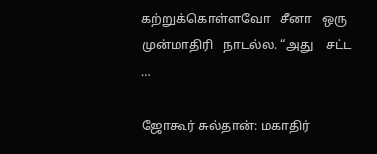கற்றுக்கொள்ளவோ   சீனா   ஒரு    முன்மாதிரி   நாடல்ல. “அது    சட்ட  …

ஜோகூர் சுல்தான்: மகாதிர்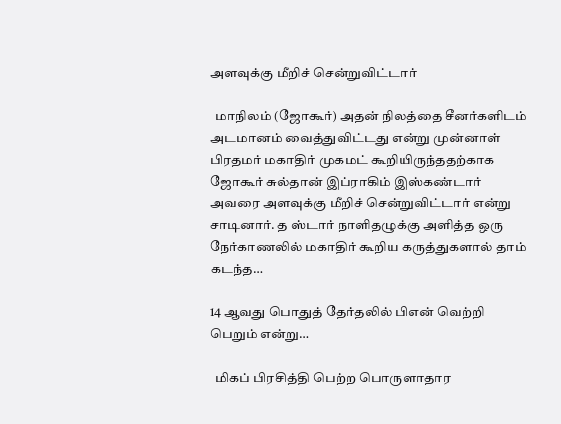அளவுக்கு மீறிச் சென்றுவிட்டார்

  மாநிலம் (ஜோகூர்) அதன் நிலத்தை சீனர்களிடம் அடமானம் வைத்துவிட்டது என்று முன்னாள் பிரதமர் மகாதிர் முகமட் கூறியிருந்ததற்காக ஜோகூர் சுல்தான் இப்ராகிம் இஸ்கண்டார் அவரை அளவுக்கு மீறிச் சென்றுவிட்டார் என்று சாடினார். த ஸ்டார் நாளிதழுக்கு அளித்த ஒரு நேர்காணலில் மகாதிர் கூறிய கருத்துகளால் தாம் கடந்த…

14 ஆவது பொதுத் தேர்தலில் பிஎன் வெற்றி பெறும் என்று…

  மிகப் பிரசித்தி பெற்ற பொருளாதார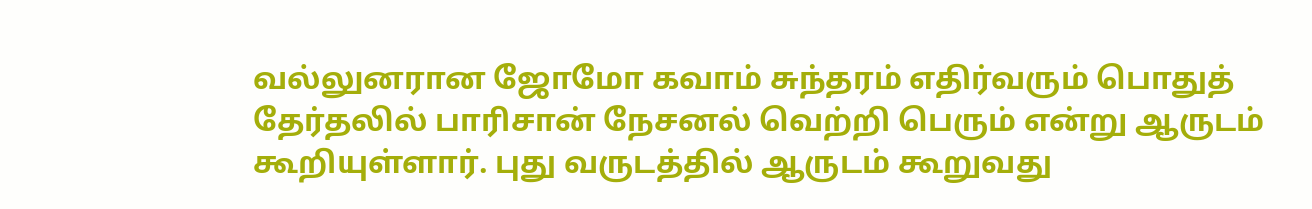வல்லுனரான ஜோமோ கவாம் சுந்தரம் எதிர்வரும் பொதுத் தேர்தலில் பாரிசான் நேசனல் வெற்றி பெரும் என்று ஆருடம் கூறியுள்ளார். புது வருடத்தில் ஆருடம் கூறுவது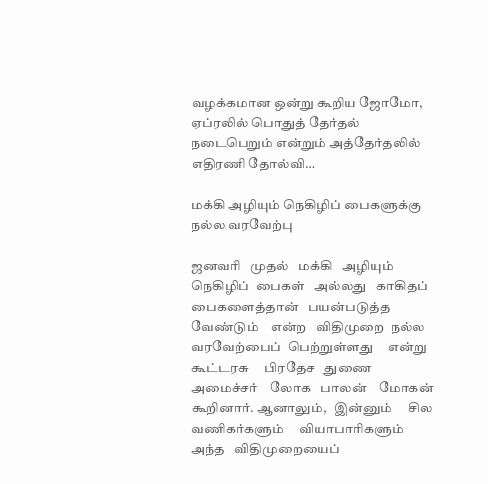வழக்கமான ஒன்று கூறிய ஜோமோ, ஏப்ரலில் பொதுத் தேர்தல் நடைபெறும் என்றும் அத்தேர்தலில் எதிரணி தோல்வி…

மக்கி அழியும் நெகிழிப் பைகளுக்கு நல்ல வரவேற்பு

ஜனவரி   முதல்   மக்கி   அழியும்   நெகிழிப்  பைகள்   அல்லது   காகிதப்   பைகளைத்தான்   பயன்படுத்த    வேண்டும்    என்ற   விதிமுறை  நல்ல   வரவேற்பைப்  பெற்றுள்ளது     என்று   கூட்டரசு     பிரதேச   துணை   அமைச்சர்    லோக   பாலன்    மோகன்   கூறினார். ஆனாலும்,   இன்னும்     சில     வணிகர்களும்     வியாபாரிகளும்    அந்த   விதிமுறையைப்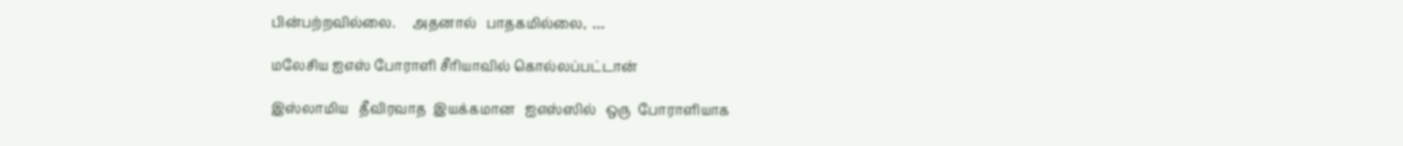பின்பற்றவில்லை.     அதனால்   பாதகமில்லை,  …

மலேசிய ஐஎஸ் போராளி சீரியாவில் கொல்லப்பட்டான்

இஸ்லாமிய   தீவிரவாத  இயக்கமான   ஐஎஸ்ஸில்   ஒரு  போராளியாக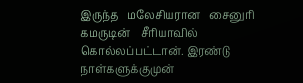இருந்த   மலேசியரான   சைனுரி   கமருடின்    சீரியாவில்  கொல்லப்பட்டான். இரண்டு    நாள்களுக்குமுன்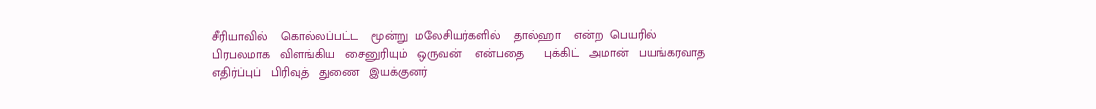சீரியாவில்    கொல்லப்பட்ட    மூன்று  மலேசியர்களில்    தால்ஹா    என்ற  பெயரில்  பிரபலமாக   விளங்கிய   சைனுரியும்   ஒருவன்    என்பதை      புக்கிட்   அமான்   பயங்கரவாத   எதிர்ப்புப்   பிரிவுத்   துணை   இயக்குனர்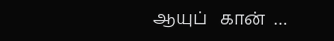ஆயுப்   கான்  …